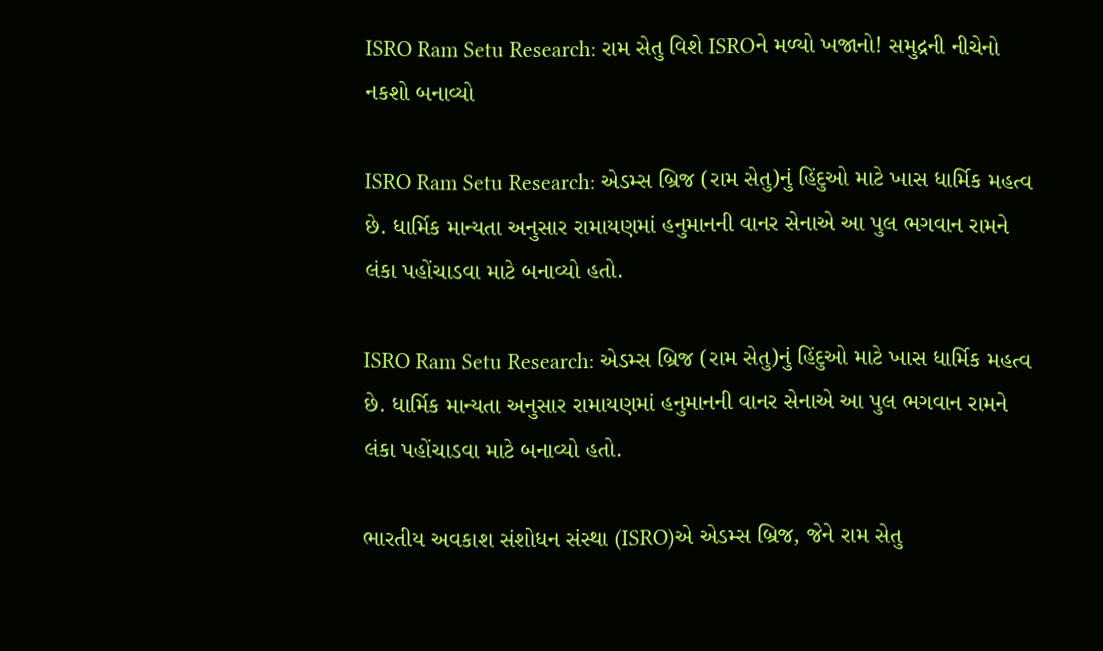ISRO Ram Setu Research: રામ સેતુ વિશે ISROને મળ્યો ખજાનો! સમુદ્રની નીચેનો નકશો બનાવ્યો

ISRO Ram Setu Research: એડમ્સ બ્રિજ (રામ સેતુ)નું હિંદુઓ માટે ખાસ ધાર્મિક મહત્વ છે. ધાર્મિક માન્યતા અનુસાર રામાયણમાં હનુમાનની વાનર સેનાએ આ પુલ ભગવાન રામને લંકા પહોંચાડવા માટે બનાવ્યો હતો.

ISRO Ram Setu Research: એડમ્સ બ્રિજ (રામ સેતુ)નું હિંદુઓ માટે ખાસ ધાર્મિક મહત્વ છે. ધાર્મિક માન્યતા અનુસાર રામાયણમાં હનુમાનની વાનર સેનાએ આ પુલ ભગવાન રામને લંકા પહોંચાડવા માટે બનાવ્યો હતો.

ભારતીય અવકાશ સંશોધન સંસ્થા (ISRO)એ એડમ્સ બ્રિજ, જેને રામ સેતુ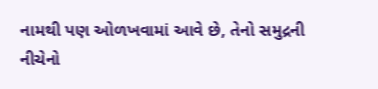નામથી પણ ઓળખવામાં આવે છે, તેનો સમુદ્રની નીચેનો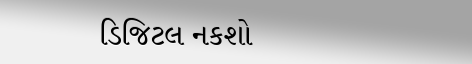ડિજિટલ નકશો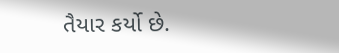તૈયાર કર્યો છે.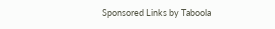Sponsored Links by Taboola